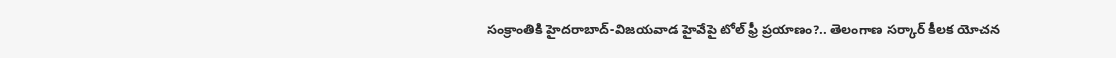సంక్రాంతికి హైదరాబాద్-విజయవాడ హైవేపై టోల్ ఫ్రీ ప్రయాణం?.. తెలంగాణ సర్కార్ కీలక యోచన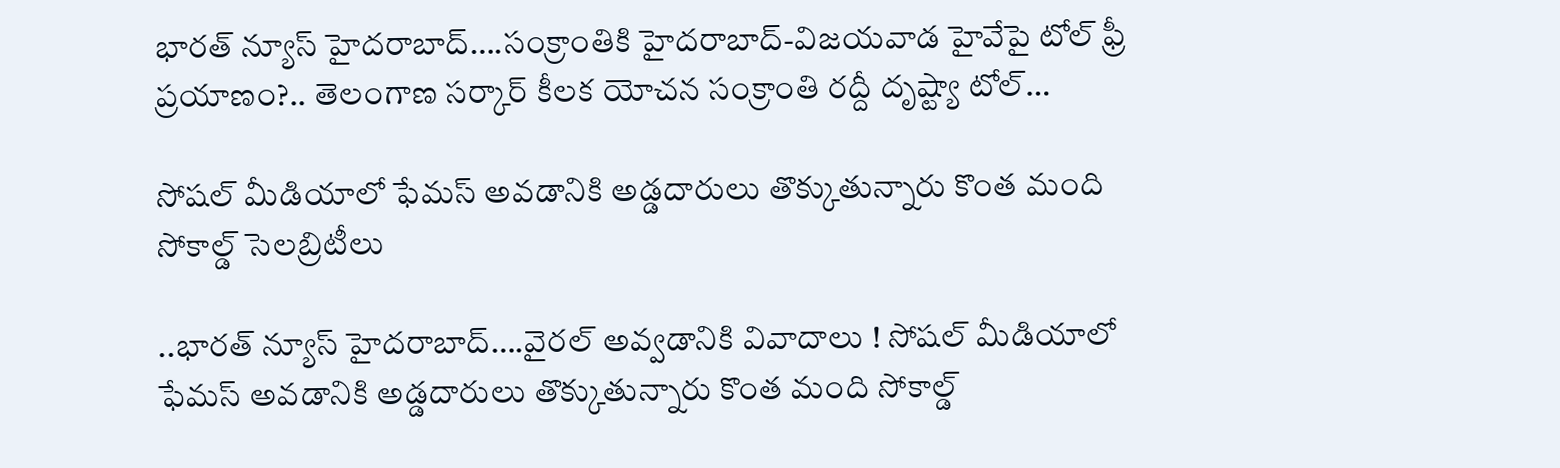భారత్ న్యూస్ హైదరాబాద్….సంక్రాంతికి హైదరాబాద్-విజయవాడ హైవేపై టోల్ ఫ్రీ ప్రయాణం?.. తెలంగాణ సర్కార్ కీలక యోచన సంక్రాంతి రద్దీ దృష్ట్యా టోల్…

సోషల్ మీడియాలో ఫేమస్ అవడానికి అడ్డదారులు తొక్కుతున్నారు కొంత మంది సోకాల్డ్ సెలబ్రిటీలు

..భారత్ న్యూస్ హైదరాబాద్….వైరల్ అవ్వడానికి వివాదాలు ! సోషల్ మీడియాలో ఫేమస్ అవడానికి అడ్డదారులు తొక్కుతున్నారు కొంత మంది సోకాల్డ్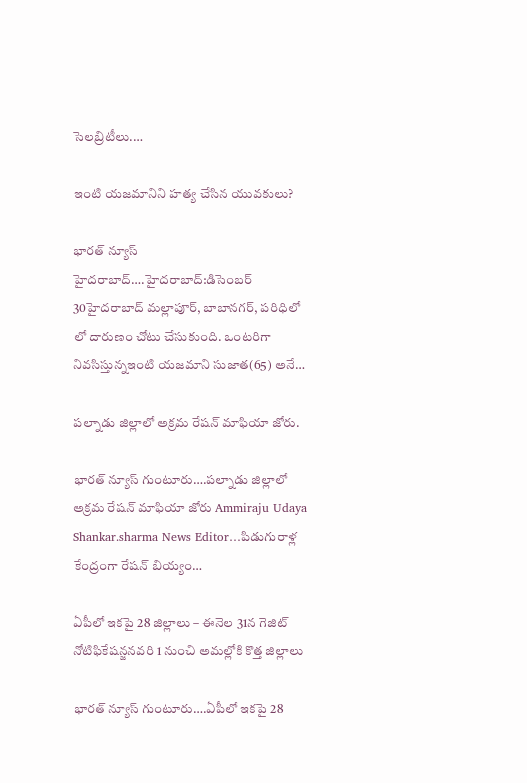సెలబ్రిటీలు.…

ఇంటి యజమానిని హత్య చేసిన యువకులు?

భారత్ న్యూస్ హైదరాబాద్….హైదరాబాద్:డిసెంబర్ 30హైదరాబాద్ మల్లాపూర్, బాబానగర్, పరిధిలో లో దారుణం చోటు చేసుకుంది. ఒంటరిగా నివసిస్తున్నఇంటి యజమాని సుజాత(65) అనే…

పల్నాడు జిల్లాలో అక్రమ రేషన్ మాఫియా జోరు.

భారత్ న్యూస్ గుంటూరు….పల్నాడు జిల్లాలో అక్రమ రేషన్ మాఫియా జోరు Ammiraju Udaya Shankar.sharma News Editor…పిడుగురాళ్ల కేంద్రంగా రేషన్ బియ్యం…

ఏపీలో ఇకపై 28 జిల్లాలు – ఈనెల 31న గెజిట్ నోటిఫికేషన్జనవరి 1 నుంచి అమల్లోకి కొత్త జిల్లాలు

భారత్ న్యూస్ గుంటూరు….ఏపీలో ఇకపై 28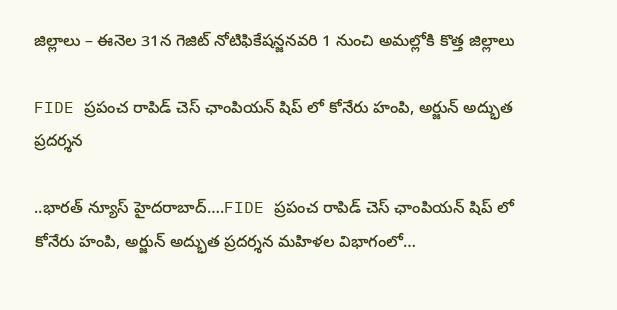జిల్లాలు – ఈనెల 31న గెజిట్ నోటిఫికేషన్జనవరి 1 నుంచి అమల్లోకి కొత్త జిల్లాలు

FIDE ప్రపంచ రాపిడ్ చెస్ ఛాంపియన్ షిప్ లో కోనేరు హంపి, అర్జున్ అద్భుత ప్రదర్శన

..భారత్ న్యూస్ హైదరాబాద్….FIDE ప్రపంచ రాపిడ్ చెస్ ఛాంపియన్ షిప్ లో కోనేరు హంపి, అర్జున్ అద్భుత ప్రదర్శన మహిళల విభాగంలో…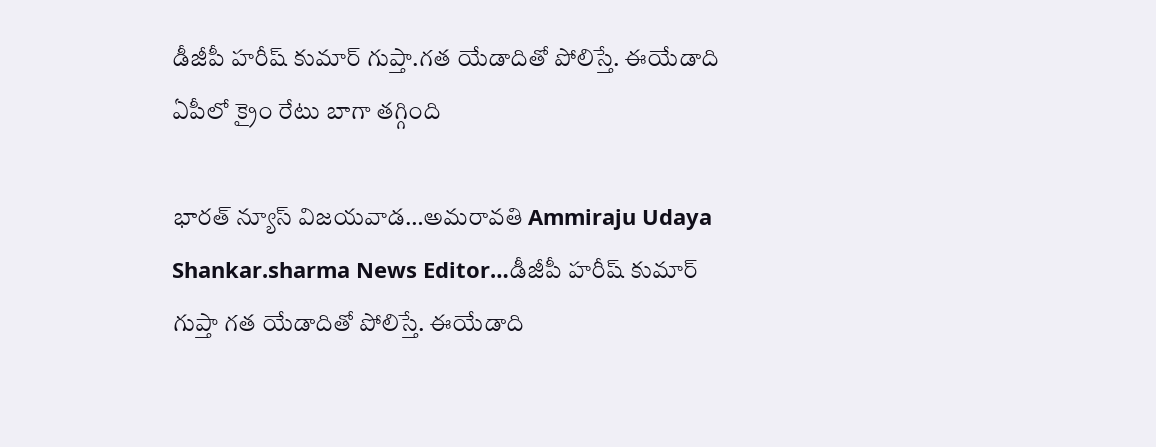డీజీపీ హరీష్ కుమార్ గుప్తా.గత యేడాదితో పోలిస్తే. ఈయేడాది ఏపీలో క్రైం రేటు బాగా తగ్గింది

భారత్ న్యూస్ విజయవాడ…అమరావతి Ammiraju Udaya Shankar.sharma News Editor…డీజీపీ హరీష్ కుమార్ గుప్తా గత యేడాదితో పోలిస్తే. ఈయేడాది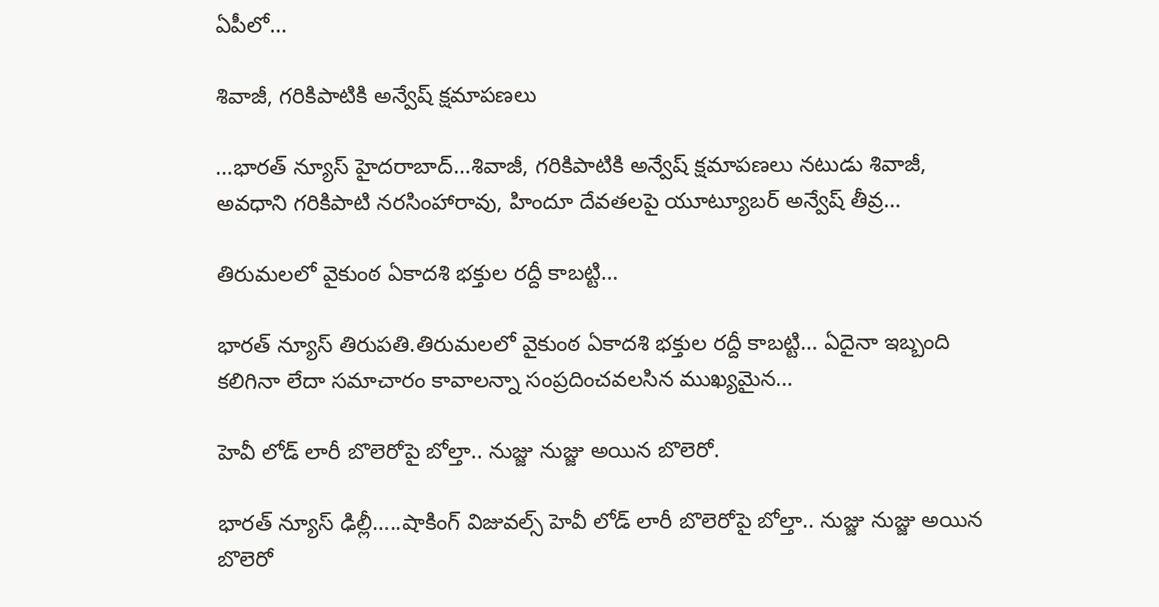ఏపీలో…

శివాజీ, గరికిపాటికి అన్వేష్ క్షమాపణలు

…భారత్ న్యూస్ హైదరాబాద్…శివాజీ, గరికిపాటికి అన్వేష్ క్షమాపణలు నటుడు శివాజీ, అవధాని గరికిపాటి నరసింహారావు, హిందూ దేవతలపై యూట్యూబర్ అన్వేష్ తీవ్ర…

తిరుమలలో వైకుంఠ ఏకాదశి భక్తుల రద్దీ కాబట్టి…

భారత్ న్యూస్ తిరుపతి.తిరుమలలో వైకుంఠ ఏకాదశి భక్తుల రద్దీ కాబట్టి… ఏదైనా ఇబ్బంది కలిగినా లేదా సమాచారం కావాలన్నా సంప్రదించవలసిన ముఖ్యమైన…

హెవీ లోడ్ లారీ బొలెరోపై బోల్తా.. నుజ్జు నుజ్జు అయిన బొలెరో.

భారత్ న్యూస్ ఢిల్లీ…..షాకింగ్ విజువ‌ల్స్‌ హెవీ లోడ్ లారీ బొలెరోపై బోల్తా.. నుజ్జు నుజ్జు అయిన బొలెరో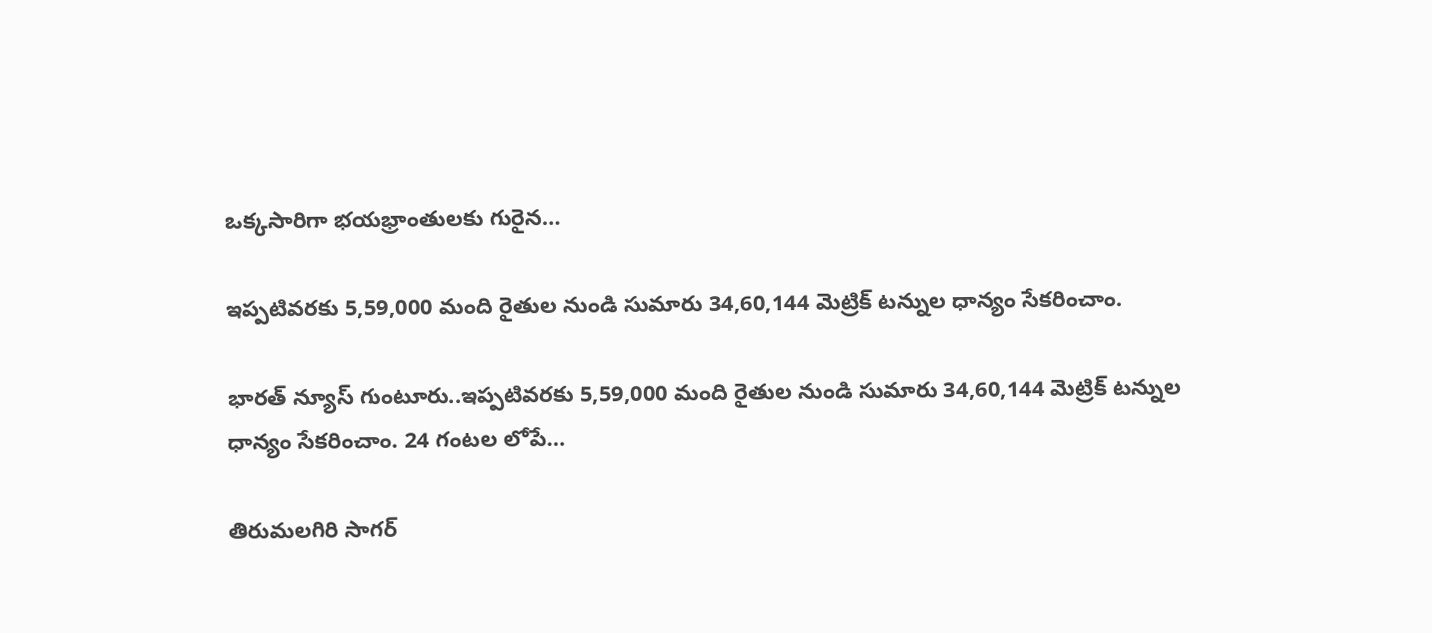ఒక్క‌సారిగా భ‌య‌భ్రాంతుల‌కు గురైన…

ఇప్పటివరకు 5,59,000 మంది రైతుల నుండి సుమారు 34,60,144 మెట్రిక్ టన్నుల ధాన్యం సేకరించాం.

భారత్ న్యూస్ గుంటూరు..ఇప్పటివరకు 5,59,000 మంది రైతుల నుండి సుమారు 34,60,144 మెట్రిక్ టన్నుల ధాన్యం సేకరించాం. 24 గంటల లోపే…

తిరుమలగిరి సాగర్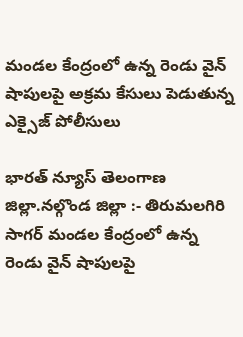మండల కేంద్రంలో ఉన్న రెండు వైన్ షాపులపై అక్రమ కేసులు పెడుతున్న ఎక్సైజ్ పోలీసులు

భారత్ న్యూస్ తెలంగాణ జిల్లా.నల్గొండ జిల్లా :- తిరుమలగిరి సాగర్ మండల కేంద్రంలో ఉన్న రెండు వైన్ షాపులపై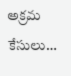అక్రమ కేసులు…